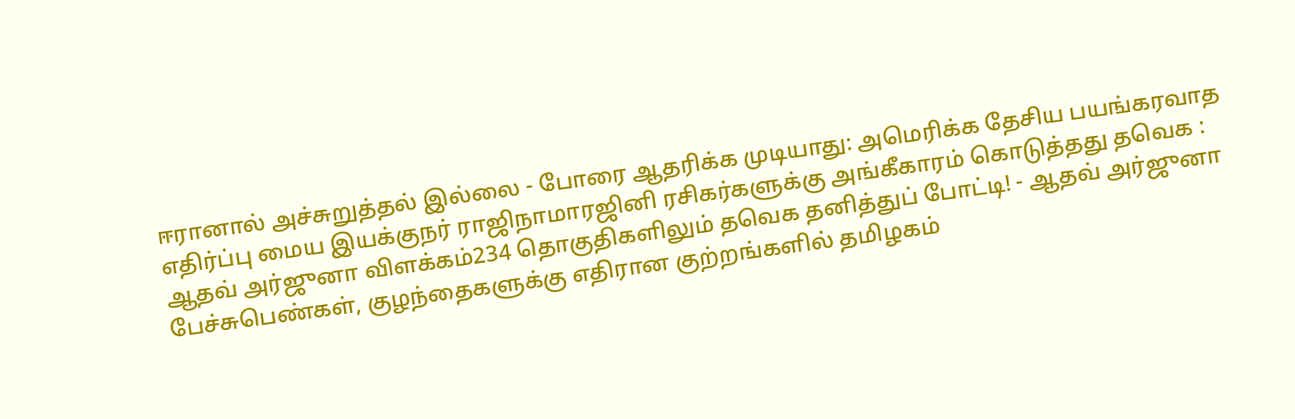ஈரானால் அச்சுறுத்தல் இல்லை - போரை ஆதரிக்க முடியாது: அமெரிக்க தேசிய பயங்கரவாத எதிர்ப்பு மைய இயக்குநர் ராஜிநாமாரஜினி ரசிகர்களுக்கு அங்கீகாரம் கொடுத்தது தவெக : ஆதவ் அர்ஜுனா விளக்கம்234 தொகுதிகளிலும் தவெக தனித்துப் போட்டி! - ஆதவ் அர்ஜுனா பேச்சுபெண்கள், குழந்தைகளுக்கு எதிரான குற்றங்களில் தமிழகம்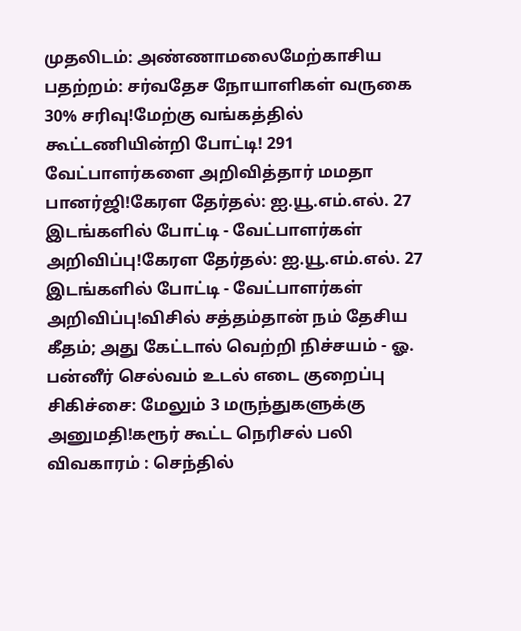முதலிடம்: அண்ணாமலைமேற்காசிய பதற்றம்: சர்வதேச நோயாளிகள் வருகை 30% சரிவு!மேற்கு வங்கத்தில் கூட்டணியின்றி போட்டி! 291 வேட்பாளர்களை அறிவித்தார் மமதா பானர்ஜி!கேரள தேர்தல்: ஐ.யூ.எம்.எல். 27 இடங்களில் போட்டி - வேட்பாளர்கள் அறிவிப்பு!கேரள தேர்தல்: ஐ.யூ.எம்.எல். 27 இடங்களில் போட்டி - வேட்பாளர்கள் அறிவிப்பு!விசில் சத்தம்தான் நம் தேசிய கீதம்; அது கேட்டால் வெற்றி நிச்சயம் - ஓ. பன்னீர் செல்வம் உடல் எடை குறைப்பு சிகிச்சை: மேலும் 3 மருந்துகளுக்கு அனுமதி!கரூர் கூட்ட நெரிசல் பலி விவகாரம் : செந்தில்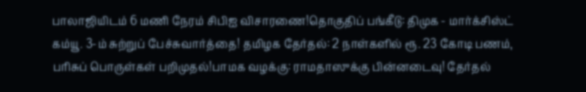பாலாஜியிடம் 6 மணி நேரம் சிபிஐ விசாரணை!தொகுதிப் பங்கீடு: திமுக - மார்க்சிஸ்ட் கம்யூ. 3-ம் சுற்றுப் பேச்சுவார்த்தை! தமிழக தேர்தல்: 2 நாள்களில் ரூ. 23 கோடி பணம், பரிசுப் பொருள்கள் பறிமுதல்!பாமக வழக்கு: ராமதாஸுக்கு பின்னடைவு! தேர்தல்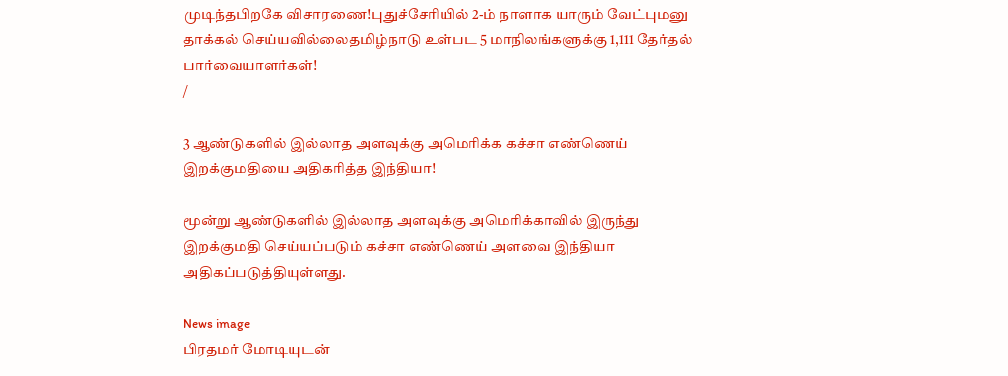முடிந்தபிறகே விசாரணை!புதுச்சேரியில் 2-ம் நாளாக யாரும் வேட்புமனு தாக்கல் செய்யவில்லைதமிழ்நாடு உள்பட 5 மாநிலங்களுக்கு 1,111 தேர்தல் பார்வையாளர்கள்!
/

3 ஆண்டுகளில் இல்லாத அளவுக்கு அமெரிக்க கச்சா எண்ணெய் இறக்குமதியை அதிகரித்த இந்தியா!

மூன்று ஆண்டுகளில் இல்லாத அளவுக்கு அமெரிக்காவில் இருந்து இறக்குமதி செய்யப்படும் கச்சா எண்ணெய் அளவை இந்தியா அதிகப்படுத்தியுள்ளது.

News image
பிரதமர் மோடியுடன்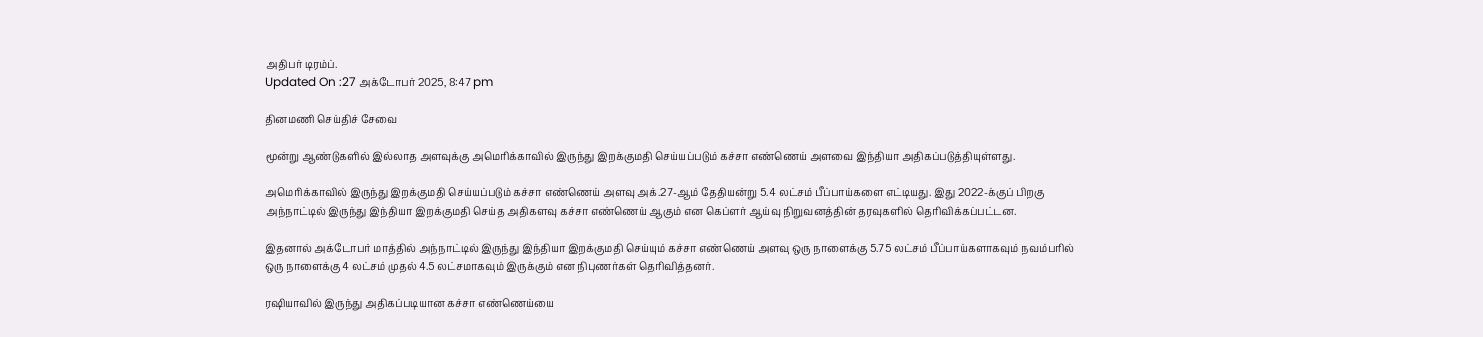அதிபர் டிரம்ப்.
Updated On :27 அக்டோபர் 2025, 8:47 pm

தினமணி செய்திச் சேவை

மூன்று ஆண்டுகளில் இல்லாத அளவுக்கு அமெரிக்காவில் இருந்து இறக்குமதி செய்யப்படும் கச்சா எண்ணெய் அளவை இந்தியா அதிகப்படுத்தியுள்ளது.

அமெரிக்காவில் இருந்து இறக்குமதி செய்யப்படும் கச்சா எண்ணெய் அளவு அக்.27-ஆம் தேதியன்று 5.4 லட்சம் பீப்பாய்களை எட்டியது. இது 2022-க்குப் பிறகு அந்நாட்டில் இருந்து இந்தியா இறக்குமதி செய்த அதிகளவு கச்சா எண்ணெய் ஆகும் என கெப்ளர் ஆய்வு நிறுவனத்தின் தரவுகளில் தெரிவிக்கப்பட்டன.

இதனால் அக்டோபர் மாத்தில் அந்நாட்டில் இருந்து இந்தியா இறக்குமதி செய்யும் கச்சா எண்ணெய் அளவு ஒரு நாளைக்கு 5.75 லட்சம் பீப்பாய்களாகவும் நவம்பரில் ஒரு நாளைக்கு 4 லட்சம் முதல் 4.5 லட்சமாகவும் இருக்கும் என நிபுணர்கள் தெரிவித்தனர்.

ரஷியாவில் இருந்து அதிகப்படியான கச்சா எண்ணெய்யை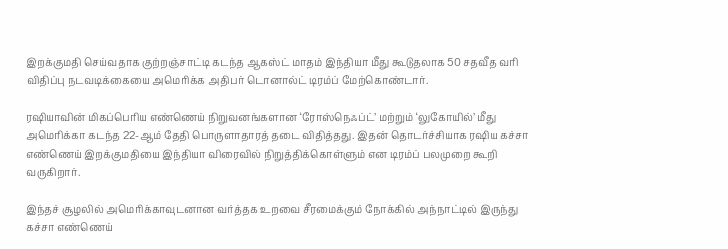இறக்குமதி செய்வதாக குற்றஞ்சாட்டி கடந்த ஆகஸ்ட் மாதம் இந்தியா மீது கூடுதலாக 50 சதவீத வரி விதிப்பு நடவடிக்கையை அமெரிக்க அதிபர் டொனால்ட் டிரம்ப் மேற்கொண்டார்.

ரஷியாவின் மிகப்பெரிய எண்ணெய் நிறுவனங்களான ‘ரோஸ்நெஃப்ட்’ மற்றும் ‘லுகோயில்’ மீது அமெரிக்கா கடந்த 22-ஆம் தேதி பொருளாதாரத் தடை விதித்தது. இதன் தொடர்ச்சியாக ரஷிய கச்சா எண்ணெய் இறக்குமதியை இந்தியா விரைவில் நிறுத்திக்கொள்ளும் என டிரம்ப் பலமுறை கூறி வருகிறார்.

இந்தச் சூழலில் அமெரிக்காவுடனான வர்த்தக உறவை சீரமைக்கும் நோக்கில் அந்நாட்டில் இருந்து கச்சா எண்ணெய்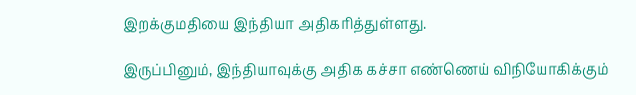இறக்குமதியை இந்தியா அதிகரித்துள்ளது.

இருப்பினும், இந்தியாவுக்கு அதிக கச்சா எண்ணெய் விநியோகிக்கும்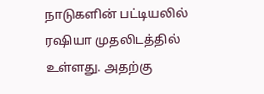நாடுகளின் பட்டியலில் ரஷியா முதலிடத்தில் உள்ளது. அதற்கு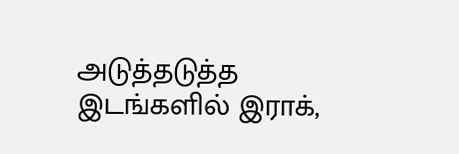அடுத்தடுத்த இடங்களில் இராக்,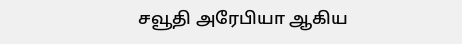சவூதி அரேபியா ஆகிய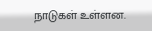நாடுகள் உள்ளன.